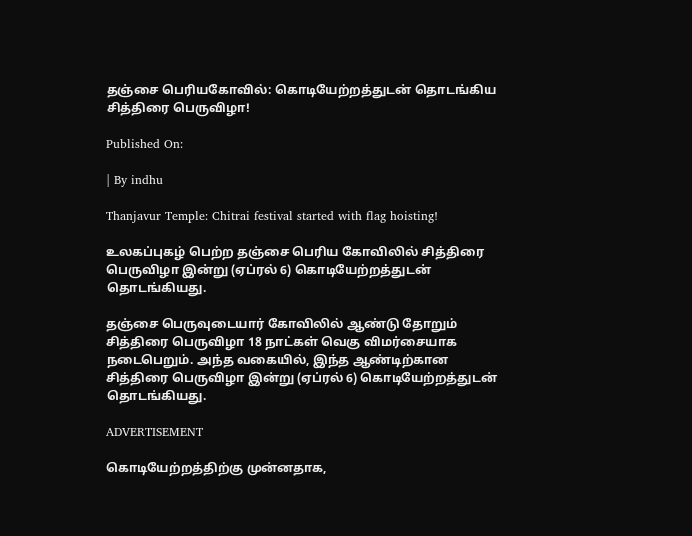தஞ்சை பெரியகோவில்: கொடியேற்றத்துடன் தொடங்கிய சித்திரை பெருவிழா!

Published On:

| By indhu

Thanjavur Temple: Chitrai festival started with flag hoisting!

உலகப்புகழ் பெற்ற தஞ்சை பெரிய கோவிலில் சித்திரை பெருவிழா இன்று (ஏப்ரல் 6) கொடியேற்றத்துடன் தொடங்கியது.

தஞ்சை பெருவுடையார் கோவிலில் ஆண்டு தோறும் சித்திரை பெருவிழா 18 நாட்கள் வெகு விமர்சையாக நடைபெறும். அந்த வகையில், இந்த ஆண்டிற்கான சித்திரை பெருவிழா இன்று (ஏப்ரல் 6) கொடியேற்றத்துடன் தொடங்கியது.

ADVERTISEMENT

கொடியேற்றத்திற்கு முன்னதாக,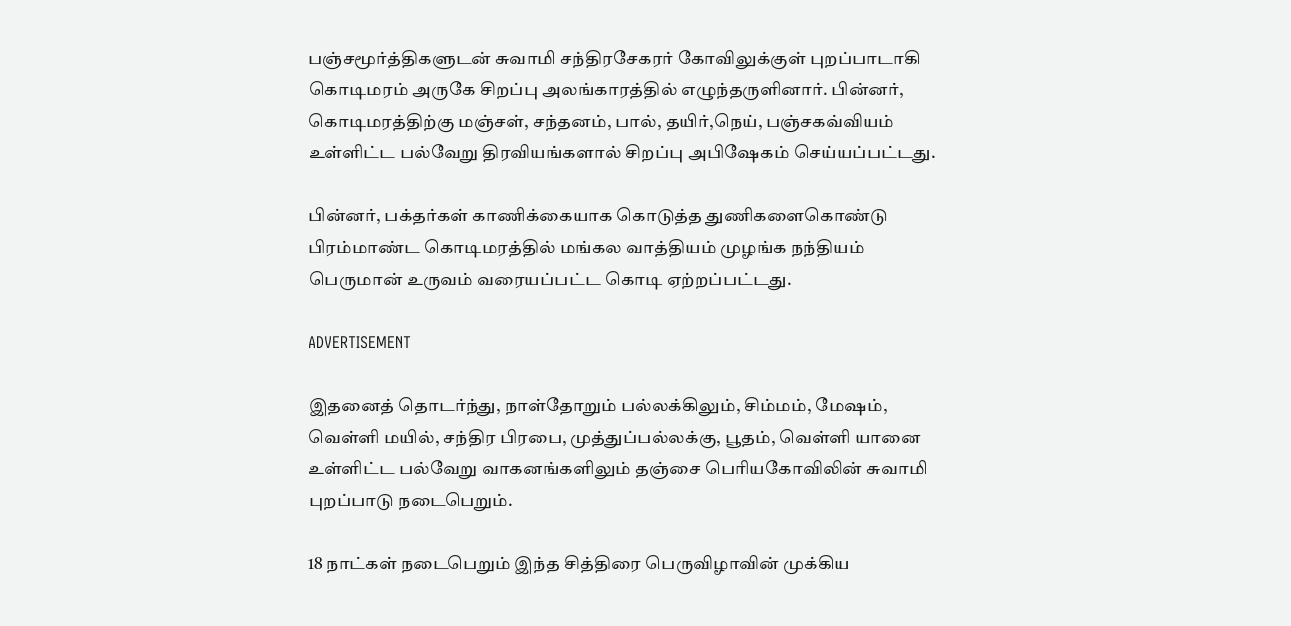பஞ்சமூர்த்திகளுடன் சுவாமி சந்திரசேகரர் கோவிலுக்குள் புறப்பாடாகி கொடிமரம் அருகே சிறப்பு அலங்காரத்தில் எழுந்தருளினார். பின்னர், கொடிமரத்திற்கு மஞ்சள், சந்தனம், பால், தயிர்,நெய், பஞ்சகவ்வியம் உள்ளிட்ட பல்வேறு திரவியங்களால் சிறப்பு அபிஷேகம் செய்யப்பட்டது.

பின்னர், பக்தர்கள் காணிக்கையாக கொடுத்த துணிகளைகொண்டு பிரம்மாண்ட கொடிமரத்தில் மங்கல வாத்தியம் முழங்க நந்தியம் பெருமான் உருவம் வரையப்பட்ட கொடி ஏற்றப்பட்டது.

ADVERTISEMENT

இதனைத் தொடர்ந்து, நாள்தோறும் பல்லக்கிலும், சிம்மம், மேஷம், வெள்ளி மயில், சந்திர பிரபை, முத்துப்பல்லக்கு, பூதம், வெள்ளி யானை உள்ளிட்ட பல்வேறு வாகனங்களிலும் தஞ்சை பெரியகோவிலின் சுவாமி புறப்பாடு நடைபெறும்.

18 நாட்கள் நடைபெறும் இந்த சித்திரை பெருவிழாவின் முக்கிய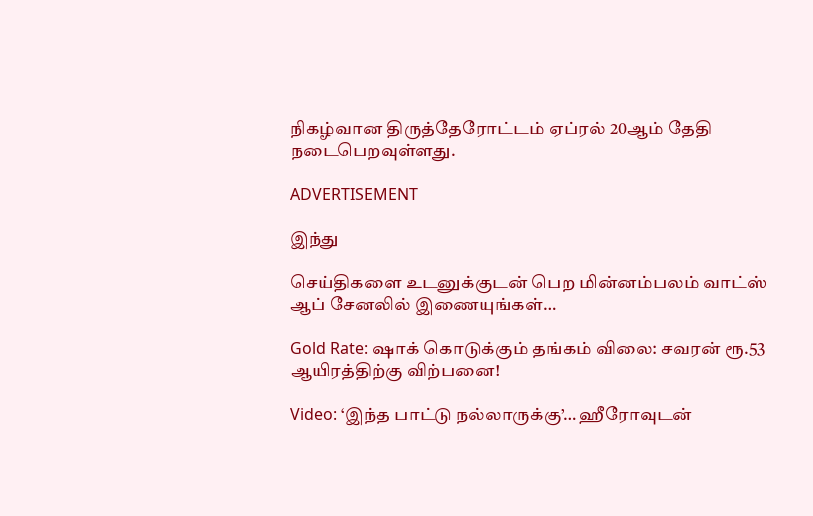நிகழ்வான திருத்தேரோட்டம் ஏப்ரல் 20ஆம் தேதி நடைபெறவுள்ளது.

ADVERTISEMENT

இந்து

செய்திகளை உடனுக்குடன் பெற மின்னம்பலம் வாட்ஸ் ஆப் சேனலில் இணையுங்கள்…

Gold Rate: ஷாக் கொடுக்கும் தங்கம் விலை: சவரன் ரூ.53 ஆயிரத்திற்கு விற்பனை!

Video: ‘இந்த பாட்டு நல்லாருக்கு’… ஹீரோவுடன்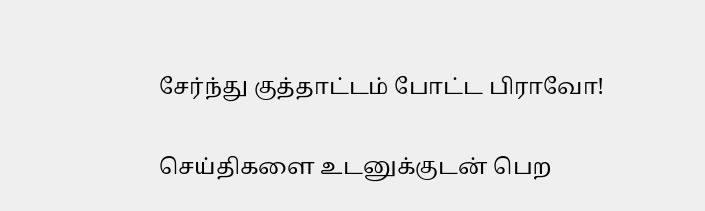சேர்ந்து குத்தாட்டம் போட்ட பிராவோ!

செய்திகளை உடனுக்குடன் பெற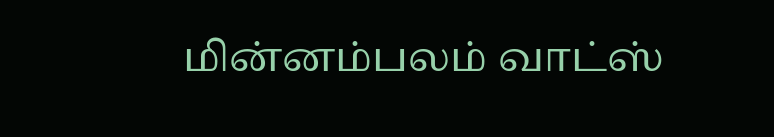மின்னம்பலம் வாட்ஸ்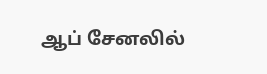ஆப் சேனலில்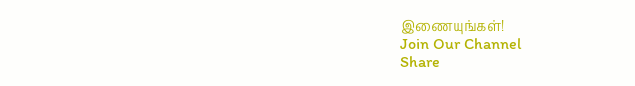இணையுங்கள்!
Join Our Channel
Share